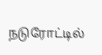நடுரோட்டில்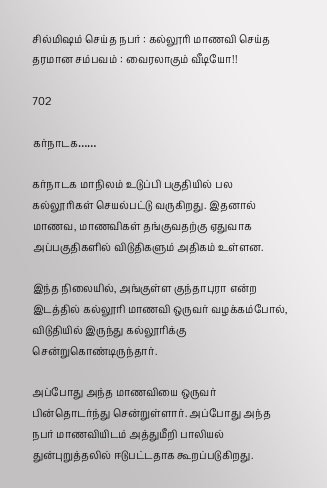சில்மிஷம் செய்த நபர் : கல்லூரி மாணவி செய்த தரமான சம்பவம் : வைரலாகும் வீடியோ!!

702

கர்நாடக……

கர்நாடக மாநிலம் உடுப்பி பகுதியில் பல கல்லூரிகள் செயல்பட்டு வருகிறது. இதனால் மாணவ, மாணவிகள் தங்குவதற்கு ஏதுவாக அப்பகுதிகளில் விடுதிகளும் அதிகம் உள்ளன.

இந்த நிலையில், அங்குள்ள குந்தாபுரா என்ற இடத்தில் கல்லூரி மாணவி ஒருவர் வழக்கம்போல், விடுதியில் இருந்து கல்லூரிக்கு சென்றுகொண்டிருந்தார்.

அப்போது அந்த மாணவியை ஒருவர் பின்தொடர்ந்து சென்றுள்ளார். அப்போது அந்த நபர் மாணவியிடம் அத்துமீறி பாலியல் துன்புறுத்தலில் ஈடுபட்டதாக கூறப்படுகிறது.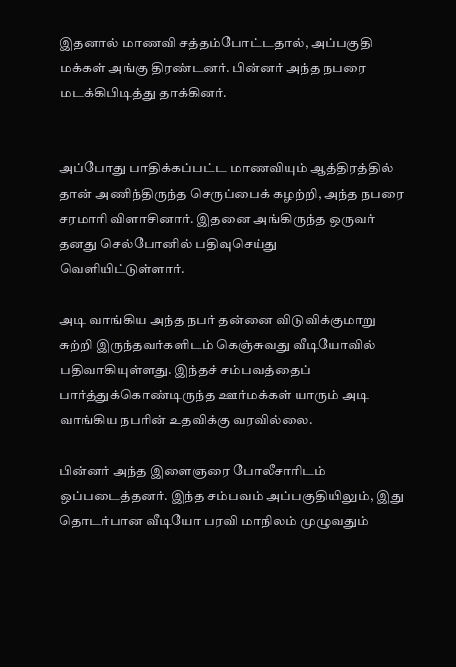இதனால் மாணவி சத்தம்போட்டதால், அப்பகுதி மக்கள் அங்கு திரண்டனர். பின்னர் அந்த நபரை மடக்கிபிடித்து தாக்கினர்.


அப்போது பாதிக்கப்பட்ட மாணவியும் ஆத்திரத்தில் தான் அணிந்திருந்த செருப்பைக் கழற்றி, அந்த நபரை சரமாரி விளாசினார். இதனை அங்கிருந்த ஒருவர் தனது செல்போனில் பதிவுசெய்து வெளியிட்டுள்ளார்.

அடி வாங்கிய அந்த நபர் தன்னை விடுவிக்குமாறு சுற்றி இருந்தவர்களிடம் கெஞ்சுவது வீடியோவில் பதிவாகியுள்ளது. இந்தச் சம்பவத்தைப் பார்த்துக்கொண்டிருந்த ஊர்மக்கள் யாரும் அடி வாங்கிய நபரின் உதவிக்கு வரவில்லை.

பின்னர் அந்த இளைஞரை போலீசாரிடம் ஒப்படைத்தனர். இந்த சம்பவம் அப்பகுதியிலும், இது தொடர்பான வீடியோ பரவி மாநிலம் முழுவதும்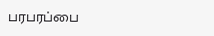பரபரப்பை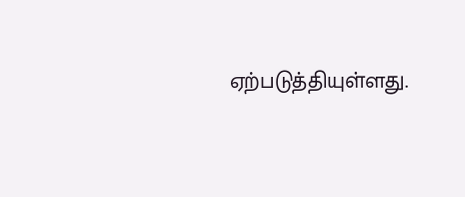ஏற்படுத்தியுள்ளது.